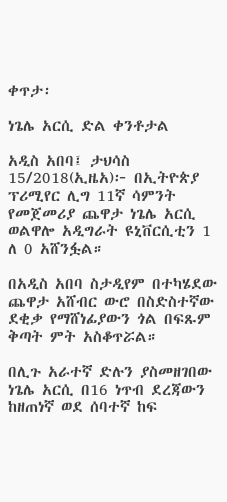ቀጥታ፡

ነጌሌ አርሲ ድል ቀንቶታል

አዲስ አበባ፤ ታህሳስ 15/2018(ኢዜአ)፦ በኢትዮጵያ ፕሪሚየር ሊግ 11ኛ ሳምንት የመጀመሪያ ጨዋታ ነጌሌ አርሲ ወልዋሎ አዲግራት ዩኒቨርሲቲን 1 ለ 0 አሸንፏል።

በአዲስ አበባ ስታዲየም በተካሄደው ጨዋታ አሸብር ውሮ በስድስተኛው ደቂቃ የማሸነፊያውን ጎል በፍጹም ቅጣት ምት አስቆጥሯል።

በሊጉ አራተኛ ድሉን ያስመዘገበው ነጌሌ አርሲ በ16 ነጥብ ደረጃውን ከዘጠነኛ ወደ ሰባተኛ ከፍ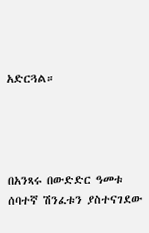አድርጓል።




በአንጻሩ በውድድር ዓመቱ ሰባተኛ ሽንፈቱን ያስተናገደው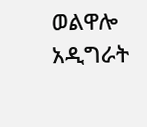ወልዋሎ አዲግራት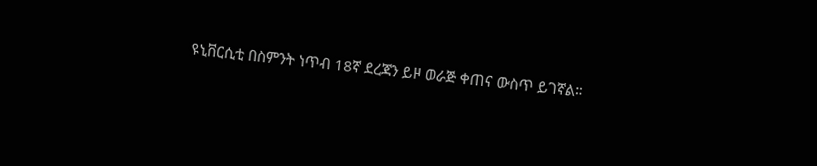ዩኒቨርሲቲ በስምንት ነጥብ 18ኛ ደረጃን ይዞ ወራጅ ቀጠና ውስጥ ይገኛል።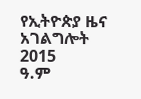የኢትዮጵያ ዜና አገልግሎት
2015
ዓ.ም